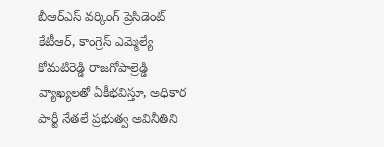బీఆర్ఎస్ వర్కింగ్ ప్రెసిడెంట్ కేటీఆర్, కాంగ్రెస్ ఎమ్మెల్యే కోమటిరెడ్డి రాజగోపాల్రెడ్డి వ్యాఖ్యలతో ఏకీభవిస్తూ, అధికార పార్టీ నేతలే ప్రభుత్వ అవినీతిని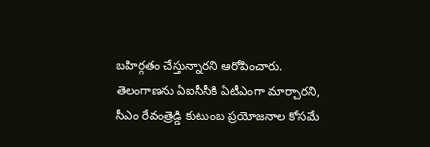బహిర్గతం చేస్తున్నారని ఆరోపించారు. తెలంగాణను ఏఐసీసీకి ఏటీఎంగా మార్చారని, సీఎం రేవంత్రెడ్డి కుటుంబ ప్రయోజనాల కోసమే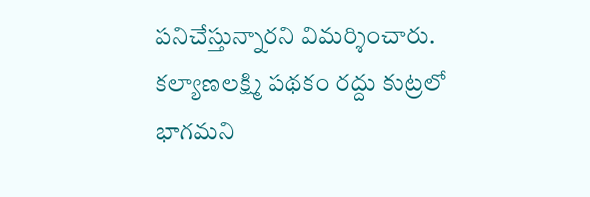పనిచేస్తున్నారని విమర్శించారు. కల్యాణలక్ష్మి పథకం రద్దు కుట్రలో భాగమని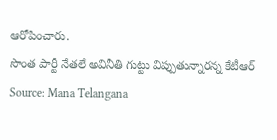ఆరోపించారు.
సొంత పార్టీ నేతలే అవినీతి గుట్టు విప్పుతున్నారన్న కేటీఆర్
Source: Mana Telangana